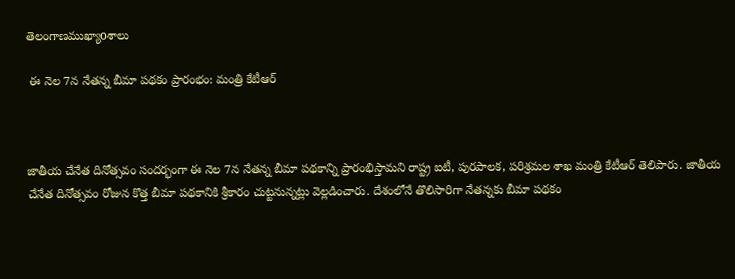తెలంగాణముఖ్యాoశాలు

 ఈ నెల 7న నేతన్న బీమా పథకం ప్రారంభం: మంత్రి కేటీఆర్‌



జాతీయ చేనేత దినోత్సవం సందర్భంగా ఈ నెల 7న నేతన్న బీమా పథకాన్ని ప్రారంభిస్తామని రాష్ట్ర ఐటీ, పురపాలక, పరిశ్రమల శాఖ మంత్రి కేటీఆర్ తెలిపారు. జాతీయ చేనేత దినోత్సవం రోజున కొత్త బీమా పథకానికి శ్రీకారం చుట్టనున్నట్లు వెల్లడించారు. దేశంలోనే తొలిసారిగా నేతన్నకు బీమా పథకం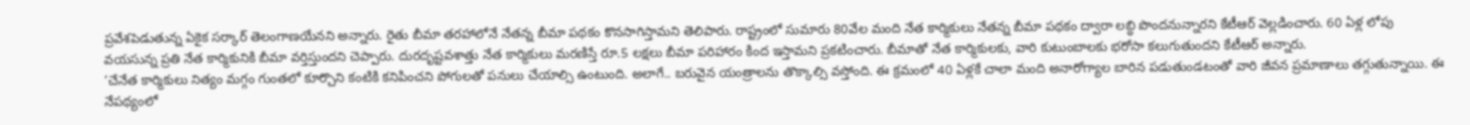ప్రవేశపెడుతున్న ఏకైక సర్కార్ తెలంగాణయేనని అన్నారు. రైతు బీమా తరహాలోనే నేతన్న బీమా పథకం కొనసాగిస్తామని తెలిపారు. రాష్ట్రంలో సుమారు 80వేల మంది నేత కార్మికులు నేతన్న బీమా పథకం ద్వారా లబ్ధి పొందనున్నారని కేటీఆర్ వెల్లడించారు. 60 ఏళ్ల లోపు వయసున్న ప్రతి నేత కార్మికునికి బీమా వర్తిస్తుందని చెప్పారు. దురదృష్టవశాత్తు నేత కార్మికులు మరణిస్తే రూ.5 లక్షలు బీమా పరిహారం కింద ఇస్తామని ప్రకటించారు. బీమాతో నేత కార్మికులకు, వారి కుటుంబాలకు భరోసా కలుగుతుందని కేటీఆర్ అన్నారు.
‘చేనేత కార్మికులు నిత్యం మగ్గం గుంతలో కూర్చొని కంటికి కనిపించని పోగులతో పనులు చేయాల్సి ఉంటుంది. అలాగే.. బరువైన యంత్రాలను తొక్కాల్సి వస్తోంది. ఈ క్రమంలో 40 ఏళ్లకే చాలా మంది అనారోగ్యాల బారిన పడుతుండటంతో వారి జీవన ప్రమాణాలు తగ్గుతున్నాయి. ఈ నేపథ్యంలో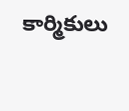కార్మికులు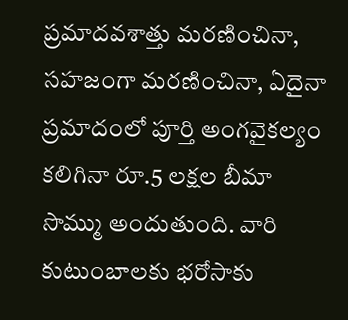ప్రమాదవశాత్తు మరణించినా, సహజంగా మరణించినా, ఏదైనా ప్రమాదంలో పూర్తి అంగవైకల్యం కలిగినా రూ.5 లక్షల బీమా సొమ్ము అందుతుంది. వారి కుటుంబాలకు భరోసాకు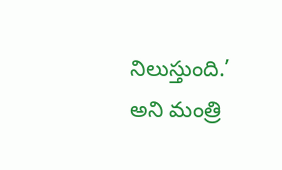నిలుస్తుంది.’ అని మంత్రి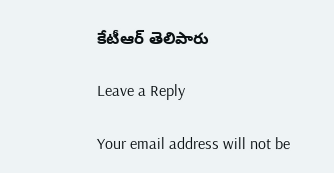కేటీఆర్ తెలిపారు

Leave a Reply

Your email address will not be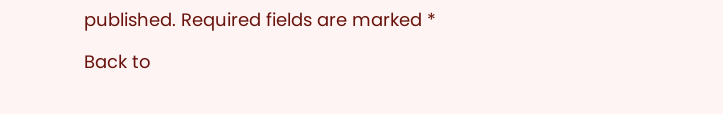published. Required fields are marked *

Back to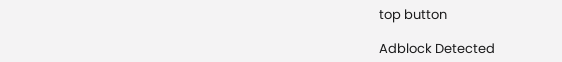top button

Adblock Detected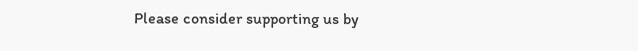Please consider supporting us by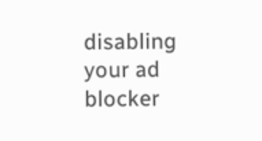disabling your ad blocker